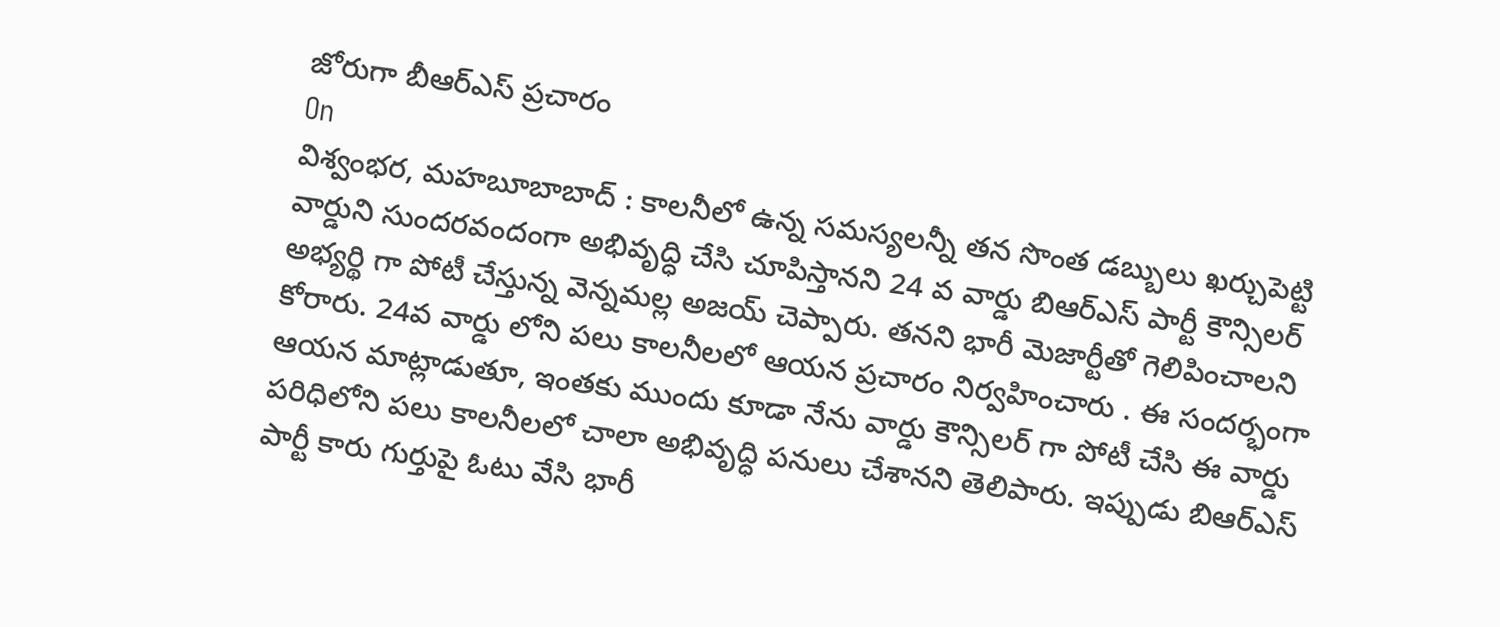జోరుగా బీఆర్ఎస్ ప్రచారం
On
విశ్వంభర, మహబూబాబాద్ : కాలనీలో ఉన్న సమస్యలన్నీ తన సొంత డబ్బులు ఖర్చుపెట్టి వార్డుని సుందరవందంగా అభివృద్ధి చేసి చూపిస్తానని 24 వ వార్డు బిఆర్ఎస్ పార్టీ కౌన్సిలర్ అభ్యర్థి గా పోటీ చేస్తున్న వెన్నమల్ల అజయ్ చెప్పారు. తనని భారీ మెజార్టీతో గెలిపించాలని కోరారు. 24వ వార్డు లోని పలు కాలనీలలో ఆయన ప్రచారం నిర్వహించారు . ఈ సందర్భంగా ఆయన మాట్లాడుతూ, ఇంతకు ముందు కూడా నేను వార్డు కౌన్సిలర్ గా పోటీ చేసి ఈ వార్డు పరిధిలోని పలు కాలనీలలో చాలా అభివృద్ధి పనులు చేశానని తెలిపారు. ఇప్పుడు బిఆర్ఎస్ పార్టీ కారు గుర్తుపై ఓటు వేసి భారీ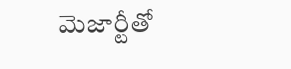మెజార్టీతో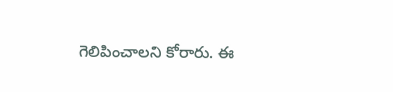గెలిపించాలని కోరారు. ఈ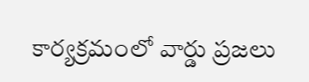కార్యక్రమంలో వార్డు ప్రజలు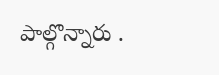పాల్గొన్నారు .